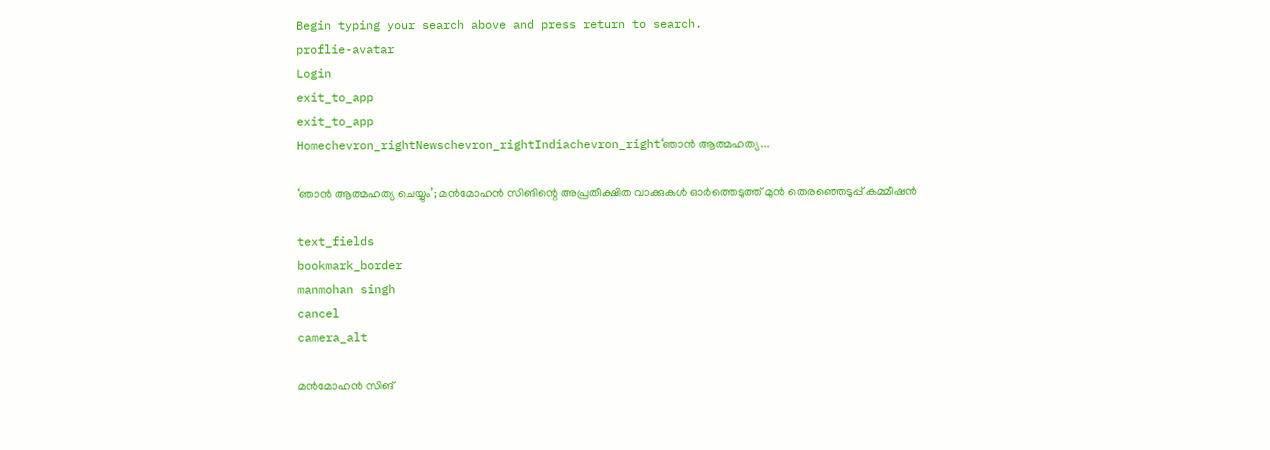Begin typing your search above and press return to search.
proflie-avatar
Login
exit_to_app
exit_to_app
Homechevron_rightNewschevron_rightIndiachevron_right‘ഞാൻ ആത്മഹത്യ...

‘ഞാൻ ആത്മഹത്യ ചെയ്യും’; മൻമോഹൻ സിങിന്റെ അപ്രതീക്ഷിത വാക്കുകൾ ഓർത്തെടുത്ത് മുൻ തെരഞ്ഞെടുപ്പ് കമ്മീഷൻ

text_fields
bookmark_border
manmohan singh
cancel
camera_alt

മൻമോഹൻ സിങ്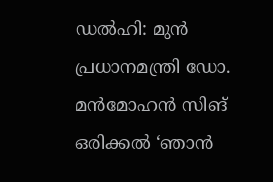ഡൽഹി: മുൻ പ്രധാനമന്ത്രി ഡോ. മൻമോഹൻ സിങ് ഒരിക്കൽ ‘ഞാൻ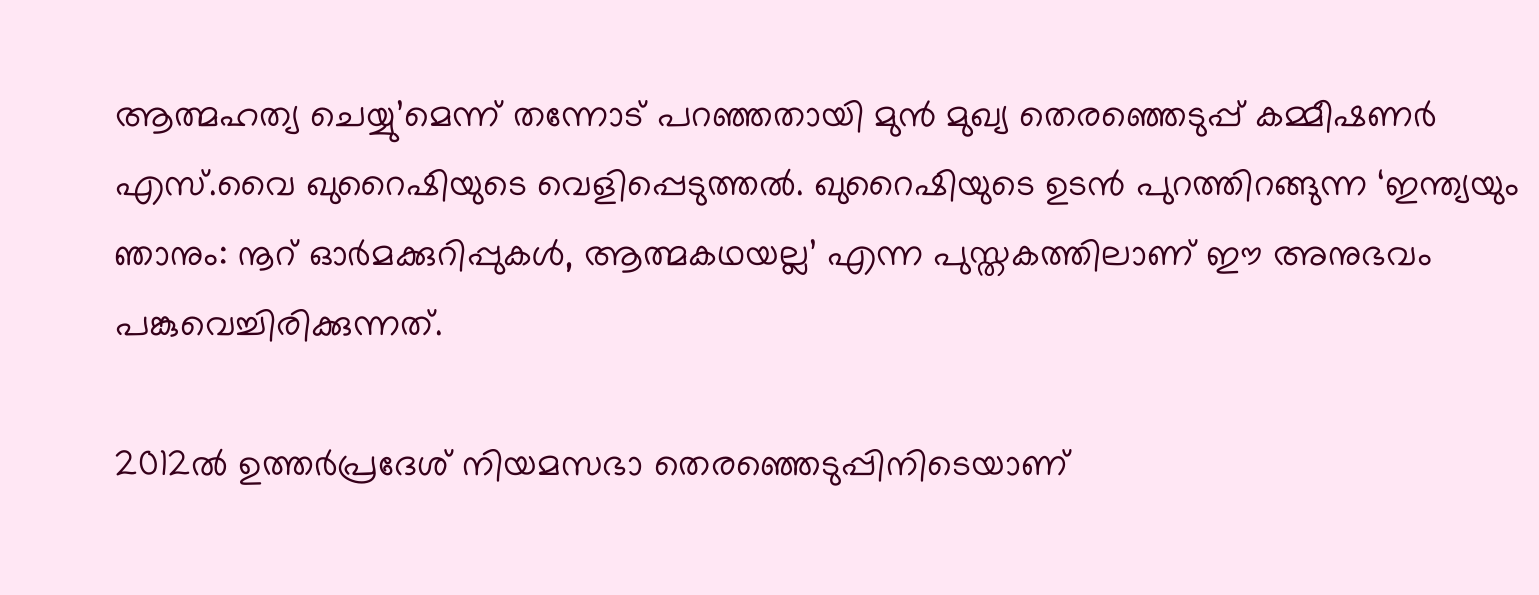ആത്മഹത്യ ചെയ്യു’മെന്ന് തന്നോട് പറഞ്ഞതായി മുൻ മുഖ്യ തെരഞ്ഞെടുപ്പ് കമ്മീഷണർ എസ്.വൈ ഖുറൈഷിയുടെ വെളിപ്പെടുത്തൽ. ഖുറൈഷിയുടെ ഉടൻ പുറത്തിറങ്ങുന്ന ‘ഇന്ത്യയും ഞാനും: നൂറ് ഓർമക്കുറിപ്പുകൾ, ആത്മകഥയല്ല’ എന്ന പുസ്തകത്തിലാണ് ഈ അനുഭവം പങ്കുവെച്ചിരിക്കുന്നത്.

2012ൽ ഉത്തർപ്രദേശ് നിയമസഭാ തെരഞ്ഞെടുപ്പിനിടെയാണ്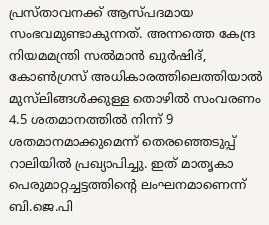പ്രസ്താവനക്ക് ആസ്പദമായ സംഭവമുണ്ടാകുന്നത്. അന്നത്തെ കേന്ദ്ര നിയമമന്ത്രി സൽമാൻ ഖുർഷിദ്, കോൺഗ്രസ് അധികാരത്തിലെത്തിയാൽ മുസ്‍ലിങ്ങൾക്കുള്ള തൊഴിൽ സംവരണം 4.5 ശതമാനത്തിൽ നിന്ന് 9 ശതമാനമാക്കുമെന്ന് തെരഞ്ഞെടുപ്പ് റാലിയിൽ പ്രഖ്യാപിച്ചു. ഇത് മാതൃകാ പെരുമാറ്റച്ചട്ടത്തിന്റെ ലംഘനമാണെന്ന് ബി.ജെ.പി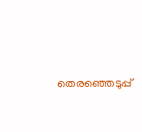തെരഞ്ഞെടുപ്പ്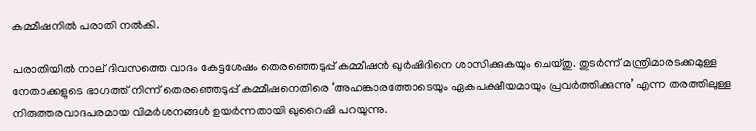കമ്മീഷനിൽ പരാതി നൽകി.

പരാതിയിൽ നാല് ദിവസത്തെ വാദം കേട്ടശേഷം തെരഞ്ഞെടുപ്പ് കമ്മീഷൻ ഖുർഷിദിനെ ശാസിക്കുകയും ചെയ്തു. തുടർന്ന് മന്ത്രിമാരടക്കമുള്ള നേതാക്കളുടെ ഭാഗത്ത് നിന്ന് തെരഞ്ഞെടുപ്പ് കമ്മീഷനെതിരെ ‘അഹങ്കാരത്തോടെയും ഏകപക്ഷീയമായും പ്രവർത്തിക്കുന്നു’ എന്ന തരത്തിലുള്ള നിരുത്തരവാദപരമായ വിമർശനങ്ങൾ ഉയർന്നതായി ഖുറൈഷി പറയുന്നു.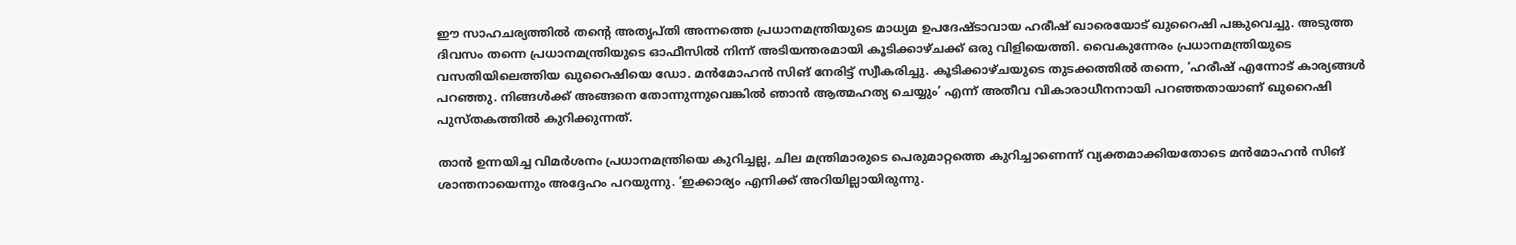ഈ സാഹചര്യത്തിൽ തന്റെ അതൃപ്തി അന്നത്തെ പ്രധാനമന്ത്രിയുടെ മാധ്യമ ഉപദേഷ്ടാവായ ഹരീഷ് ഖാരെയോട് ഖുറൈഷി പങ്കുവെച്ചു. അടുത്ത ദിവസം തന്നെ പ്രധാനമന്ത്രിയുടെ ഓഫീസിൽ നിന്ന് അടിയന്തരമായി കൂടിക്കാഴ്ചക്ക് ഒരു വിളിയെത്തി. വൈകുന്നേരം പ്രധാനമന്ത്രിയുടെ വസതിയിലെത്തിയ ഖുറൈഷിയെ ഡോ. മൻമോഹൻ സിങ് നേരിട്ട് സ്വീകരിച്ചു. കൂടിക്കാഴ്ചയുടെ തുടക്കത്തിൽ തന്നെ, ‘ഹരീഷ് എന്നോട് കാര്യങ്ങൾ പറഞ്ഞു. നിങ്ങൾക്ക് അങ്ങനെ തോന്നുന്നുവെങ്കിൽ ഞാൻ ആത്മഹത്യ ചെയ്യും’ എന്ന് അതീവ വികാരാധീനനായി പറഞ്ഞതായാണ് ഖുറൈഷി പുസ്തകത്തിൽ കുറിക്കുന്നത്.

താൻ ഉന്നയിച്ച വിമർശനം പ്രധാനമന്ത്രിയെ കുറിച്ചല്ല, ചില മന്ത്രിമാരുടെ പെരുമാറ്റത്തെ കുറിച്ചാണെന്ന് വ്യക്തമാക്കിയതോടെ മൻമോഹൻ സിങ് ശാന്തനായെന്നും അദ്ദേഹം പറയുന്നു. ‘ഇക്കാര്യം എനിക്ക് അറിയില്ലായിരുന്നു.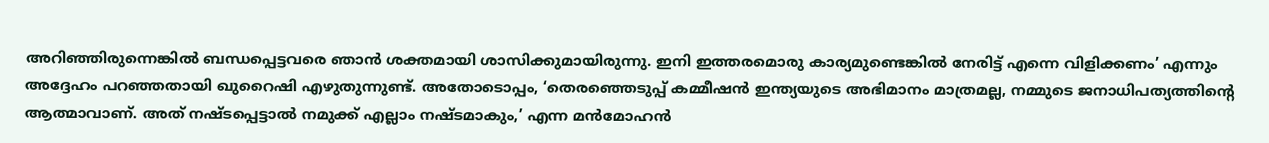അറിഞ്ഞിരുന്നെങ്കിൽ ബന്ധപ്പെട്ടവരെ ഞാൻ ശക്തമായി ശാസിക്കുമായിരുന്നു. ഇനി ഇത്തരമൊരു കാര്യമുണ്ടെങ്കിൽ നേരിട്ട് എന്നെ വിളിക്കണം’ എന്നും അദ്ദേഹം പറഞ്ഞതായി ഖുറൈഷി എഴുതുന്നുണ്ട്. അതോടൊപ്പം, ‘തെരഞ്ഞെടുപ്പ് കമ്മീഷൻ ഇന്ത്യയുടെ അഭിമാനം മാത്രമല്ല, നമ്മുടെ ജനാധിപത്യത്തിന്റെ ആത്മാവാണ്. അത് നഷ്ടപ്പെട്ടാൽ നമുക്ക് എല്ലാം നഷ്ടമാകും,’ എന്ന മൻമോഹൻ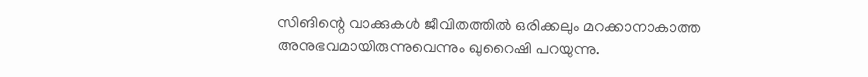സിങിന്റെ വാക്കുകൾ ജീവിതത്തിൽ ഒരിക്കലും മറക്കാനാകാത്ത അനുഭവമായിരുന്നുവെന്നും ഖുറൈഷി പറയുന്നു.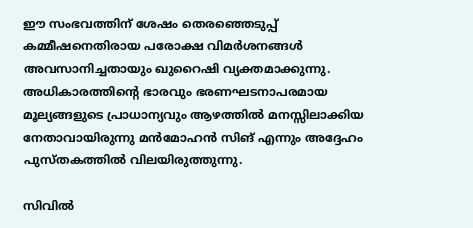ഈ സംഭവത്തിന് ശേഷം തെരഞ്ഞെടുപ്പ് കമ്മീഷനെതിരായ പരോക്ഷ വിമർശനങ്ങൾ അവസാനിച്ചതായും ഖുറൈഷി വ്യക്തമാക്കുന്നു. അധികാരത്തിന്റെ ഭാരവും ഭരണഘടനാപരമായ മൂല്യങ്ങളുടെ പ്രാധാന്യവും ആഴത്തിൽ മനസ്സിലാക്കിയ നേതാവായിരുന്നു മൻമോഹൻ സിങ് എന്നും അദ്ദേഹം പുസ്തകത്തിൽ വിലയിരുത്തുന്നു.

സിവിൽ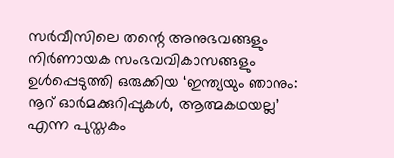സർവീസിലെ തന്റെ അനുഭവങ്ങളും നിർണായക സംഭവവികാസങ്ങളും ഉൾപ്പെടുത്തി ഒരുക്കിയ ‘ഇന്ത്യയും ഞാനും: നൂറ് ഓർമക്കുറിപ്പുകൾ, ആത്മകഥയല്ല’ എന്ന പുസ്തകം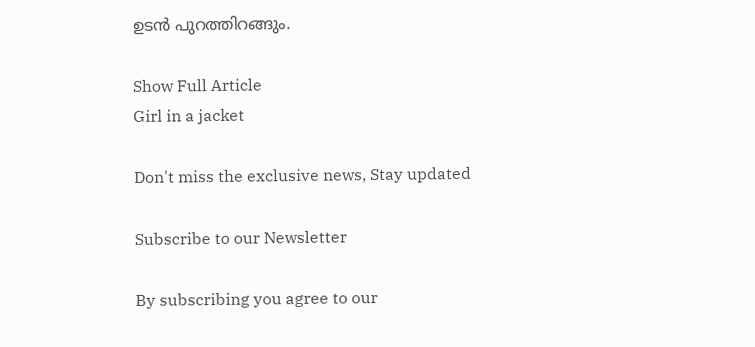ഉടൻ പുറത്തിറങ്ങും.

Show Full Article
Girl in a jacket

Don't miss the exclusive news, Stay updated

Subscribe to our Newsletter

By subscribing you agree to our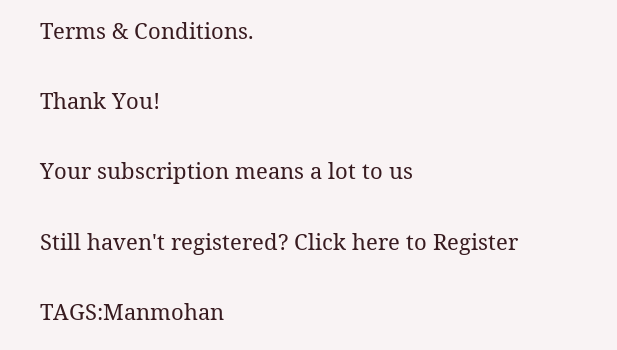Terms & Conditions.

Thank You!

Your subscription means a lot to us

Still haven't registered? Click here to Register

TAGS:Manmohan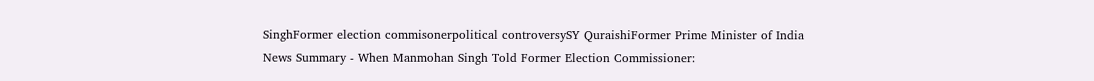SinghFormer election commisonerpolitical controversySY QuraishiFormer Prime Minister of India
News Summary - When Manmohan Singh Told Former Election Commissioner: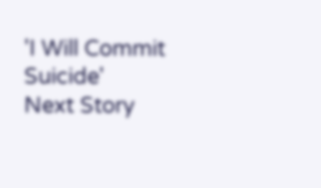'I Will Commit Suicide'
Next Story